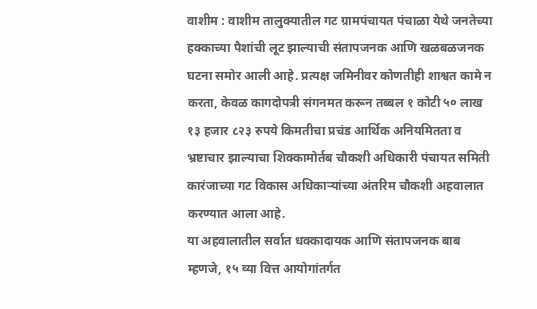वाशीम : वाशीम तालुक्यातील गट ग्रामपंचायत पंचाळा येथे जनतेच्या हक्काच्या पैशांची लूट झाल्याची संतापजनक आणि खळबळजनक घटना समोर आली आहे. प्रत्यक्ष जमिनीवर कोणतीही शाश्वत कामे न करता, केवळ कागदोपत्री संगनमत करून तब्बल १ कोटी ५० लाख १३ हजार ८२३ रुपये किमतीचा प्रचंड आर्थिक अनियमितता व भ्रष्टाचार झाल्याचा शिक्कामोर्तब चौकशी अधिकारी पंचायत समिती कारंजाच्या गट विकास अधिकाऱ्यांच्या अंतरिम चौकशी अहवालात करण्यात आला आहे.
या अहवालातील सर्वात धक्कादायक आणि संतापजनक बाब म्हणजे, १५ व्या वित्त आयोगांतर्गत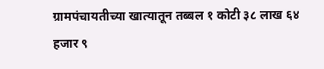ग्रामपंचायतीच्या खात्यातून तब्बल १ कोटी ३८ लाख ६४ हजार ९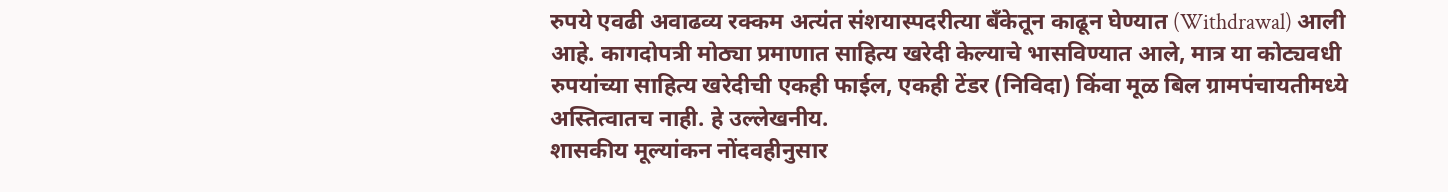रुपये एवढी अवाढव्य रक्कम अत्यंत संशयास्पदरीत्या बँकेतून काढून घेण्यात (Withdrawal) आली आहे. कागदोपत्री मोठ्या प्रमाणात साहित्य खरेदी केल्याचे भासविण्यात आले, मात्र या कोट्यवधी रुपयांच्या साहित्य खरेदीची एकही फाईल, एकही टेंडर (निविदा) किंवा मूळ बिल ग्रामपंचायतीमध्ये अस्तित्वातच नाही. हे उल्लेखनीय.
शासकीय मूल्यांकन नोंदवहीनुसार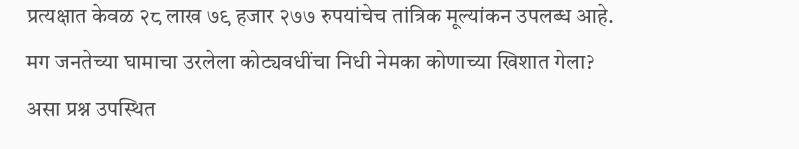प्रत्यक्षात केवळ २८ लाख ७९ हजार २७७ रुपयांचेच तांत्रिक मूल्यांकन उपलब्ध आहे. मग जनतेच्या घामाचा उरलेला कोट्यवधींचा निधी नेमका कोणाच्या खिशात गेला? असा प्रश्न उपस्थित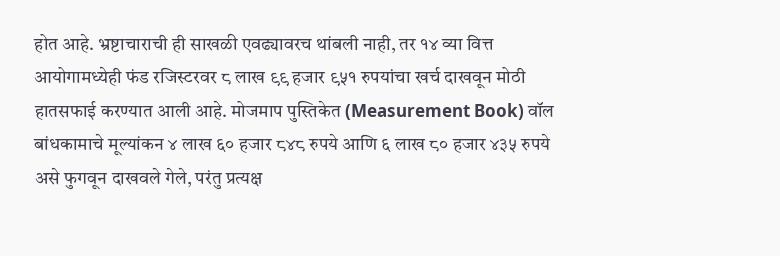होत आहे. भ्रष्टाचाराची ही साखळी एवढ्यावरच थांबली नाही, तर १४ व्या वित्त आयोगामध्येही फंड रजिस्टरवर ८ लाख ९९ हजार ९५१ रुपयांचा खर्च दाखवून मोठी हातसफाई करण्यात आली आहे. मोजमाप पुस्तिकेत (Measurement Book) वॉल बांधकामाचे मूल्यांकन ४ लाख ६० हजार ८४८ रुपये आणि ६ लाख ८० हजार ४३५ रुपये असे फुगवून दाखवले गेले, परंतु प्रत्यक्ष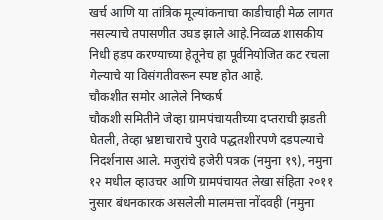खर्च आणि या तांत्रिक मूल्यांकनाचा काडीचाही मेळ लागत नसल्याचे तपासणीत उघड झाले आहे.निव्वळ शासकीय निधी हडप करण्याच्या हेतूनेच हा पूर्वनियोजित कट रचला गेल्याचे या विसंगतीवरून स्पष्ट होत आहे.
चौकशीत समोर आलेले निष्कर्ष
चौकशी समितीने जेव्हा ग्रामपंचायतीच्या दप्तराची झडती घेतली, तेव्हा भ्रष्टाचाराचे पुरावे पद्धतशीरपणे दडपल्याचे निदर्शनास आले. मजुरांचे हजेरी पत्रक (नमुना १९), नमुना १२ मधील व्हाउचर आणि ग्रामपंचायत लेखा संहिता २०११ नुसार बंधनकारक असलेली मालमत्ता नोंदवही (नमुना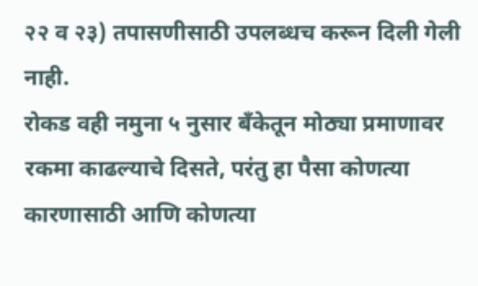२२ व २३) तपासणीसाठी उपलब्धच करून दिली गेली नाही.
रोकड वही नमुना ५ नुसार बँकेतून मोठ्या प्रमाणावर रकमा काढल्याचे दिसते, परंतु हा पैसा कोणत्या कारणासाठी आणि कोणत्या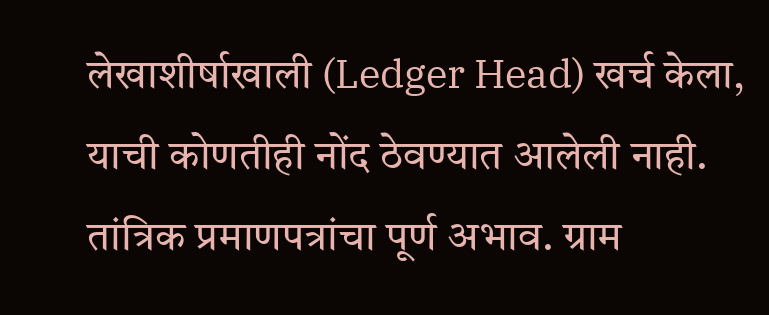लेखाशीर्षाखाली (Ledger Head) खर्च केला, याची कोणतीही नोंद ठेवण्यात आलेली नाही. तांत्रिक प्रमाणपत्रांचा पूर्ण अभाव. ग्राम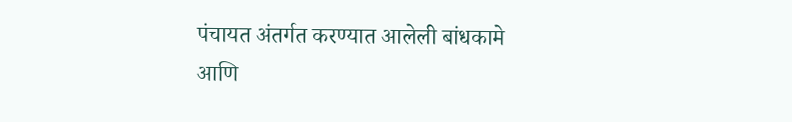पंचायत अंतर्गत करण्यात आलेली बांधकामे आणि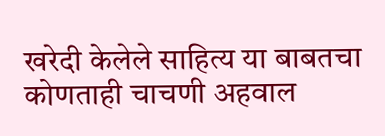खरेदी केलेले साहित्य या बाबतचा कोणताही चाचणी अहवाल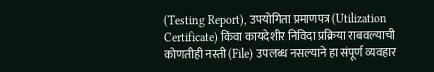(Testing Report), उपयोगिता प्रमाणपत्र (Utilization Certificate) किंवा कायदेशीर निविदा प्रक्रिया राबवल्याची कोणतीही नस्ती (File) उपलब्ध नसल्याने हा संपूर्ण व्यवहार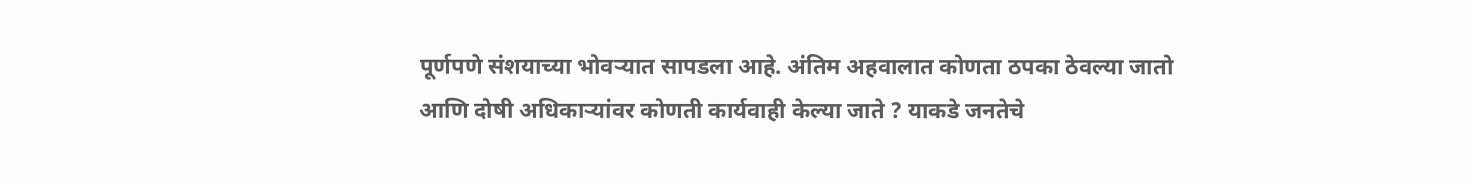पूर्णपणे संशयाच्या भोवऱ्यात सापडला आहे. अंतिम अहवालात कोणता ठपका ठेवल्या जातो आणि दोषी अधिकाऱ्यांवर कोणती कार्यवाही केल्या जाते ? याकडे जनतेचे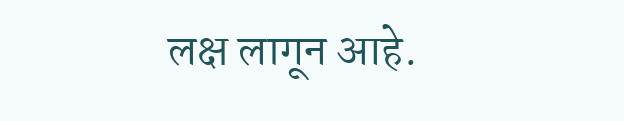लक्ष लागून आहे.